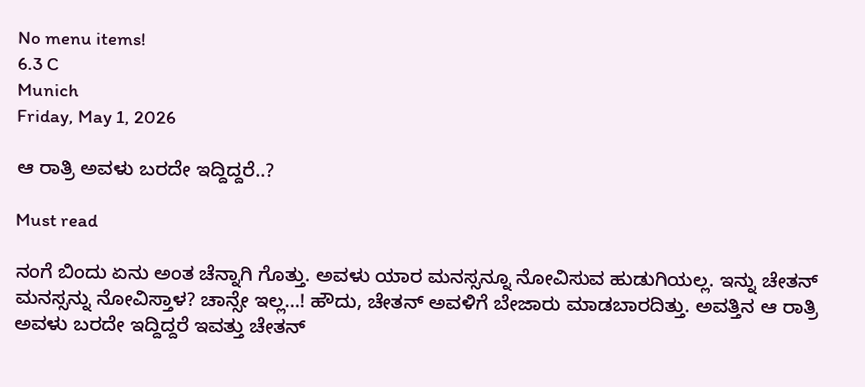No menu items!
6.3 C
Munich
Friday, May 1, 2026

ಆ ರಾತ್ರಿ ಅವಳು ಬರದೇ ಇದ್ದಿದ್ದರೆ..?

Must read

ನಂಗೆ ಬಿಂದು ಏನು ಅಂತ ಚೆನ್ನಾಗಿ ಗೊತ್ತು. ಅವಳು ಯಾರ ಮನಸ್ಸನ್ನೂ ನೋವಿಸುವ ಹುಡುಗಿಯಲ್ಲ. ಇನ್ನು ಚೇತನ್ ಮನಸ್ಸನ್ನು ನೋವಿಸ್ತಾಳ? ಚಾನ್ಸೇ ಇಲ್ಲ…! ಹೌದು, ಚೇತನ್ ಅವಳಿಗೆ ಬೇಜಾರು ಮಾಡಬಾರದಿತ್ತು. ಅವತ್ತಿನ ಆ ರಾತ್ರಿ ಅವಳು ಬರದೇ ಇದ್ದಿದ್ದರೆ ಇವತ್ತು ಚೇತನ್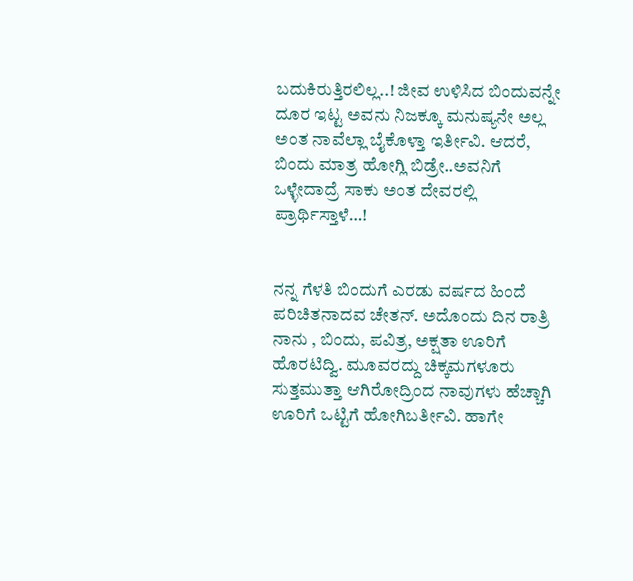ಬದುಕಿರುತ್ತಿರಲಿಲ್ಲ..! ಜೀವ ಉಳಿಸಿದ ಬಿಂದುವನ್ನೇ ದೂರ ಇಟ್ಟ ಅವನು ನಿಜಕ್ಕೂ ಮನುಷ್ಯನೇ ಅಲ್ಲ ಅಂತ ನಾವೆಲ್ಲಾ ಬೈಕೊಳ್ತಾ ಇರ್ತೀವಿ. ಆದರೆ, ಬಿಂದು ಮಾತ್ರ ಹೋಗ್ಲಿ ಬಿಡ್ರೇ..ಅವನಿಗೆ ಒಳ್ಳೇದಾದ್ರೆ ಸಾಕು ಅಂತ ದೇವರಲ್ಲಿ ಪ್ರಾರ್ಥಿಸ್ತಾಳೆ…!


ನನ್ನ ಗೆಳತಿ ಬಿಂದುಗೆ ಎರಡು ವರ್ಷದ ಹಿಂದೆ ಪರಿಚಿತನಾದವ ಚೇತನ್. ಅದೊಂದು ದಿ‌ನ ರಾತ್ರಿ ನಾನು , ಬಿಂದು, ಪವಿತ್ರ, ಅಕ್ಷತಾ ಊರಿಗೆ ಹೊರಟಿದ್ವಿ. ಮೂವರದ್ದು ಚಿಕ್ಕಮಗಳೂರು ಸುತ್ತಮುತ್ತಾ ಆಗಿರೋದ್ರಿಂದ ನಾವುಗಳು ಹೆಚ್ಚಾಗಿ ಊರಿಗೆ ಒಟ್ಟಿಗೆ ಹೋಗಿಬರ್ತೀವಿ. ಹಾಗೇ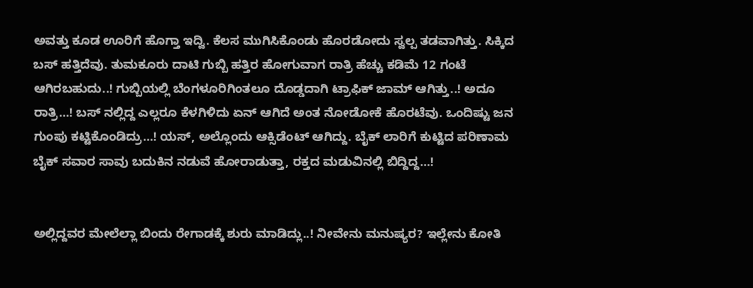ಅವತ್ತು ಕೂಡ ಊರಿಗೆ ಹೊಗ್ತಾ ಇದ್ವಿ. ಕೆಲಸ ಮುಗಿಸಿಕೊಂಡು ಹೊರಡೋದು ಸ್ವಲ್ಪ ತಡವಾಗಿತ್ತು. ಸಿಕ್ಕಿದ ಬಸ್ ಹತ್ತಿದೆವು. ತುಮಕೂರು ದಾಟಿ ಗುಬ್ಬಿ ಹತ್ತಿರ ಹೋಗುವಾಗ ರಾತ್ರಿ ಹೆಚ್ಚು ಕಡಿಮೆ‌ 12 ಗಂಟೆ ಆಗಿರಬಹುದು..! ಗುಬ್ಬಿಯಲ್ಲಿ ಬೆಂಗಳೂರಿಗಿಂತಲೂ ದೊಡ್ಡದಾಗಿ ಟ್ರಾಫಿಕ್ ಜಾಮ್ ಆಗಿತ್ತು..! ಅದೂ ರಾತ್ರಿ…! ಬಸ್ ನಲ್ಲಿದ್ದ ಎಲ್ಲರೂ ಕೆಳಗಿಳಿದು ಏನ್ ಆಗಿದೆ ಅಂತ ನೋಡೋಕೆ ಹೊರಟೆವು‌. ಒಂದಿಷ್ಟು ಜನ ಗುಂಪು ಕಟ್ಟಿಕೊಂಡಿದ್ರು…! ಯಸ್, ಅಲ್ಲೊಂದು ಆಕ್ಸಿಡೆಂಟ್ ಆಗಿದ್ದು. ಬೈಕ್ ಲಾರಿಗೆ ಕುಟ್ಟಿದ ಪರಿಣಾಮ ಬೈಕ್ ಸವಾರ ಸಾವು ಬದುಕಿನ ನಡುವೆ ಹೋರಾಡುತ್ತಾ, ರಕ್ತದ ಮಡುವಿನಲ್ಲಿ ಬಿದ್ದಿದ್ದ…!


ಅಲ್ಲಿದ್ದವರ ಮೇಲೆಲ್ಲಾ ಬಿಂದು ರೇಗಾಡಕ್ಕೆ ಶುರು ಮಾಡಿದ್ಲು..! ನೀವೇನು ಮನುಷ್ಯರ? ಇಲ್ಲೇನು ಕೋತಿ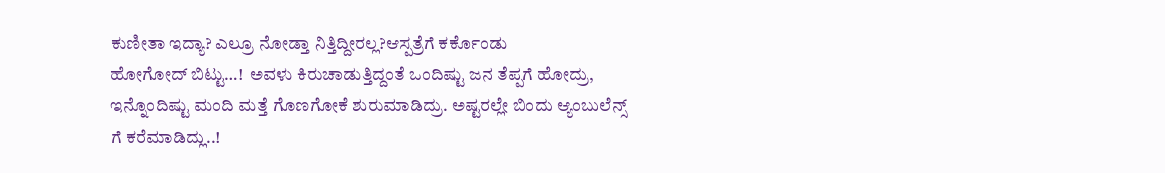ಕುಣೀತಾ ಇದ್ಯಾ? ಎಲ್ರೂ ನೋಡ್ತಾ ನಿತ್ತಿದ್ದೀರಲ್ಲ?ಆಸ್ಪತ್ರೆಗೆ ಕರ್ಕೊಂಡು ಹೋಗೋದ್ ‌ಬಿಟ್ಟು…!  ಅವಳು ಕಿರುಚಾಡುತ್ತಿದ್ದಂತೆ ಒಂದಿಷ್ಟು ಜ‌ನ ತೆಪ್ಪಗೆ ಹೋದ್ರು, ಇನ್ನೊಂದಿಷ್ಟು ಮಂದಿ ಮತ್ತೆ ಗೊಣಗೋಕೆ‌‌ ಶುರುಮಾಡಿದ್ರು. ಅಷ್ಟರಲ್ಲೇ ಬಿಂದು ಆ್ಯಂಬುಲೆನ್ಸ್ ಗೆ ಕರೆಮಾಡಿದ್ಲು..!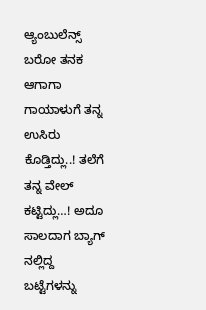ಆ್ಯಂಬುಲೆನ್ಸ್ ಬರೋ ತನಕ ಆಗಾಗಾ ಗಾಯಾಳುಗೆ ತನ್ನ ಉಸಿರು ಕೊಡ್ತಿದ್ಲು..! ತಲೆಗೆ ತನ್ನ ವೇಲ್ ಕಟ್ಟಿದ್ಲು…! ಅದೂ ಸಾಲದಾಗ ಬ್ಯಾಗ್ ನಲ್ಲಿದ್ದ ಬಟ್ಟೆಗಳನ್ನು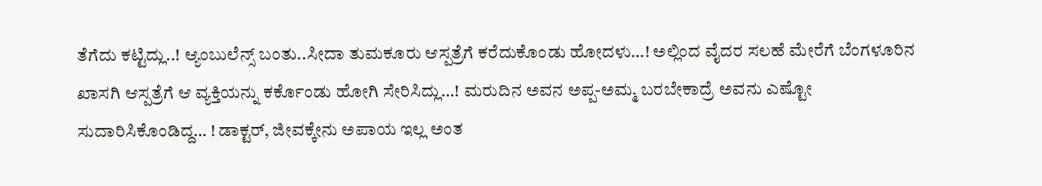ತೆಗೆದು‌ ಕಟ್ಟಿದ್ಲು..! ಆ್ಯಂಬುಲೆನ್ಸ್ ಬಂತು..ಸೀದಾ ತುಮಕೂರು ಆಸ್ಪತ್ರೆಗೆ ಕರೆದುಕೊಂಡು ಹೋದಳು…! ಅಲ್ಲಿಂದ‌ ವೈದರ ಸಲಹೆ ಮೇರೆಗೆ ಬೆಂಗಳೂರಿನ ಖಾಸಗಿ ಆಸ್ಪತ್ರೆಗೆ ಆ ವ್ಯಕ್ತಿಯನ್ನು ಕರ್ಕೊಂಡು ಹೋಗಿ ಸೇರಿಸಿದ್ಲು‌‌…! ಮರುದಿನ ಅವನ ಅಪ್ಪ-ಅಮ್ಮ ಬರಬೇಕಾದ್ರೆ ಅವನು ಎಷ್ಟೋ ಸುದಾರಿಸಿಕೊಂಡಿದ್ದ… ! ಡಾಕ್ಟರ್, ಜೀವಕ್ಕೇನು ಅಪಾಯ ಇಲ್ಲ ಅಂತ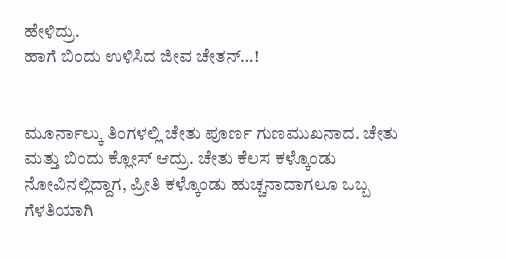ಹೇಳಿದ್ರು.
ಹಾಗೆ ಬಿಂದು ಉಳಿಸಿದ ಜೀವ ಚೇತನ್…!


ಮೂರ್ನಾಲ್ಕು ತಿಂಗಳಲ್ಲಿ ಚೇತು ಪೂರ್ಣ ಗುಣಮುಖನಾದ. ಚೇತು ಮತ್ತು ಬಿಂದು ಕ್ಲೋಸ್ ಆದ್ರು. ಚೇತು ಕೆಲಸ ಕಳ್ಕೊಂಡು ನೋವಿನಲ್ಲಿದ್ದಾಗ, ಪ್ರೀತಿ ಕಳ್ಕೊಂಡು ಹುಚ್ಚನಾದಾಗಲೂ ಒಬ್ಬ ಗೆಳತಿಯಾಗಿ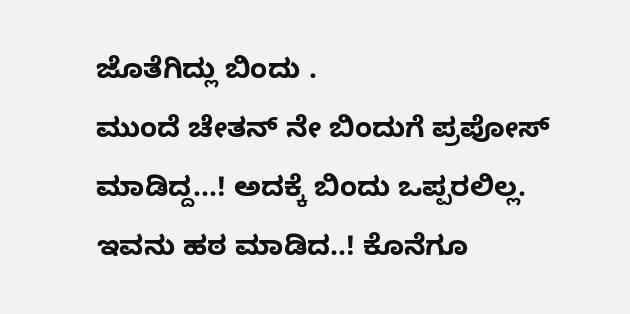ಜೊತೆಗಿದ್ಲು ಬಿಂದು ‌.
ಮುಂದೆ ಚೇತನ್ ನೇ ಬಿಂದುಗೆ ಪ್ರಪೋಸ್ ಮಾಡಿದ್ದ…! ಅದಕ್ಕೆ ಬಿಂದು ಒಪ್ಪರಲಿಲ್ಲ. ಇವನು ಹಠ ಮಾಡಿದ..! ಕೊನೆಗೂ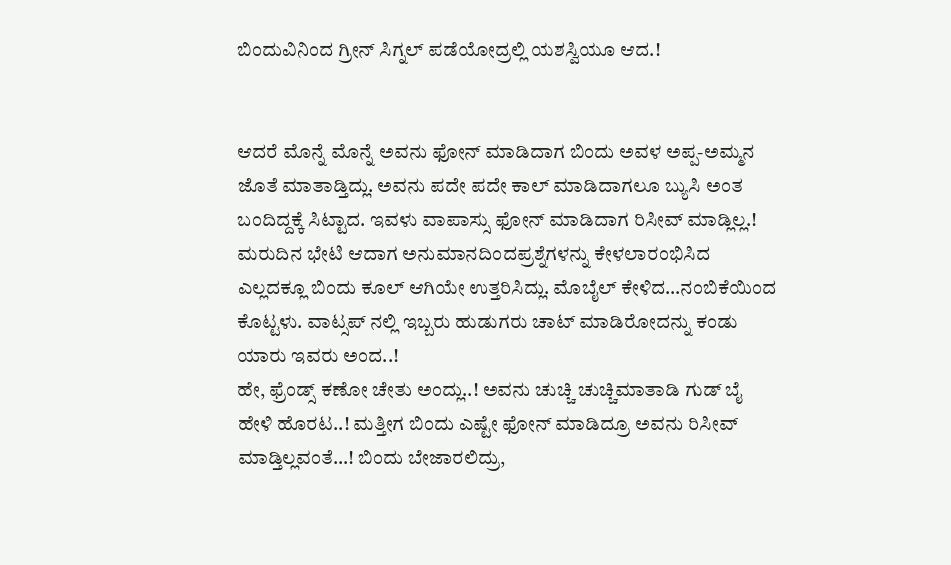ಬಿಂದುವಿನಿಂದ ಗ್ರೀನ್ ಸಿಗ್ನಲ್ ಪಡೆಯೋದ್ರಲ್ಲಿ ಯಶಸ್ವಿಯೂ ಆದ.!


ಆದರೆ ಮೊನ್ನೆ ಮೊನ್ನೆ ಅವನು ಫೋನ್ ಮಾಡಿದಾಗ ಬಿಂದು ಅವಳ ಅಪ್ಪ-ಅಮ್ಮನ ಜೊತೆ ಮಾತಾಡ್ತಿದ್ಲು. ಅವನು ಪದೇ ಪದೇ ಕಾಲ್ ಮಾಡಿದಾಗಲೂ ಬ್ಯುಸಿ‌ ಅಂತ ಬಂದಿದ್ದಕ್ಕೆ ಸಿಟ್ಟಾದ. ಇವಳು ವಾಪಾಸ್ಸು ಫೋನ್ ಮಾಡಿದಾಗ ರಿಸೀವ್ ಮಾಡ್ಲಿಲ್ಲ.! ಮರುದಿನ ಭೇಟಿ ಆದಾಗ ಅನುಮಾನದಿಂದಪ್ರಶ್ನೆಗಳನ್ನು ಕೇಳಲಾರಂಭಿಸಿದ ಎಲ್ಲದಕ್ಲೂ ಬಿಂದು ಕೂಲ್ ಆಗಿಯೇ ಉತ್ತರಿಸಿದ್ಲು. ಮೊಬೈಲ್ ಕೇಳಿದ…ನಂಬಿಕೆಯಿಂದ ಕೊಟ್ಟಳು. ವಾಟ್ಸಪ್ ನಲ್ಲಿ ಇಬ್ಬರು ಹುಡುಗರು ಚಾಟ್ ಮಾಡಿರೋದನ್ನು ಕಂಡು ಯಾರು ಇವರು ಅಂದ..!
ಹೇ, ಫ್ರೆಂಡ್ಸ್ ಕಣೋ ಚೇತು ಅಂದ್ಲು..! ಅವನು ಚುಚ್ಚಿ ಚುಚ್ಚಿ‌ಮಾತಾಡಿ ಗುಡ್ ಬೈ ಹೇಳಿ ಹೊರಟ..! ಮತ್ತೀಗ ಬಿಂದು ಎಷ್ಟೇ ಫೋನ್ ಮಾಡಿದ್ರೂ ಅವ‌ನು ರಿಸೀವ್ ಮಾಡ್ತಿಲ್ಲವಂತೆ…! ಬಿಂದು ಬೇಜಾರಲಿದ್ರು,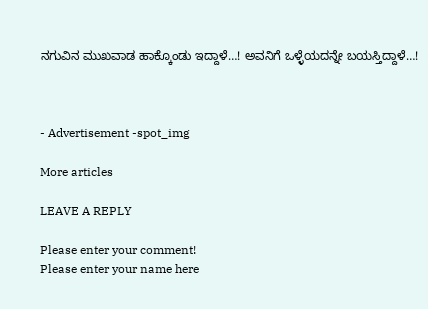ನಗುವಿನ ಮುಖವಾಡ ಹಾಕ್ಕೊಂಡು‌ ಇದ್ದಾಳೆ…! ಅವನಿಗೆ‌ ಒಳ್ಳೆಯದನ್ನೇ ಬಯಸ್ತಿದ್ದಾಳೆ…!



- Advertisement -spot_img

More articles

LEAVE A REPLY

Please enter your comment!
Please enter your name here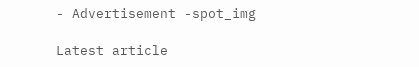- Advertisement -spot_img

Latest article